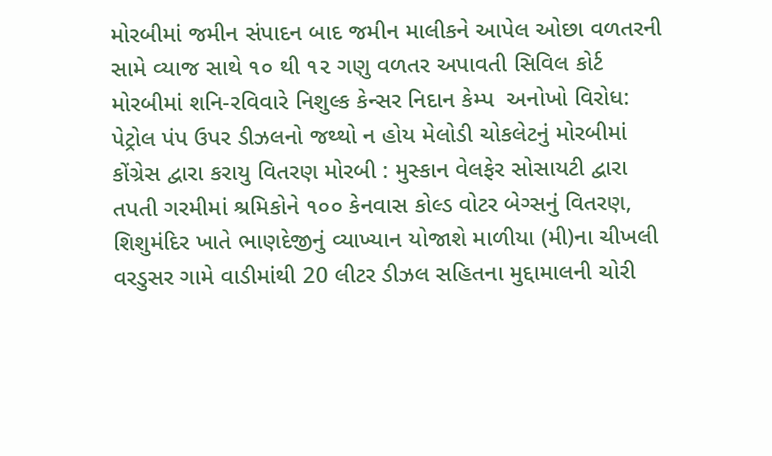મોરબીમાં જમીન સંપાદન બાદ જમીન માલીકને આપેલ ઓછા વળતરની સામે વ્યાજ સાથે ૧૦ થી ૧૨ ગણુ વળતર અપાવતી સિવિલ કોર્ટ મોરબીમાં શનિ-રવિવારે નિશુલ્ક કેન્સર નિદાન કેમ્પ  અનોખો વિરોધ: પેટ્રોલ પંપ ઉપર ડીઝલનો જથ્થો ન હોય મેલોડી ચોકલેટનું મોરબીમાં કોંગ્રેસ દ્વારા કરાયુ વિતરણ મોરબી : મુસ્કાન વેલફેર સોસાયટી દ્વારા તપતી ગરમીમાં શ્રમિકોને ૧૦૦ કેનવાસ કોલ્ડ વોટર બેગ્સનું વિતરણ, શિશુમંદિર ખાતે ભાણદેજીનું વ્યાખ્યાન યોજાશે માળીયા (મી)ના ચીખલી વરડુસર ગામે વાડીમાંથી 20 લીટર ડીઝલ સહિતના મુદ્દામાલની ચોરી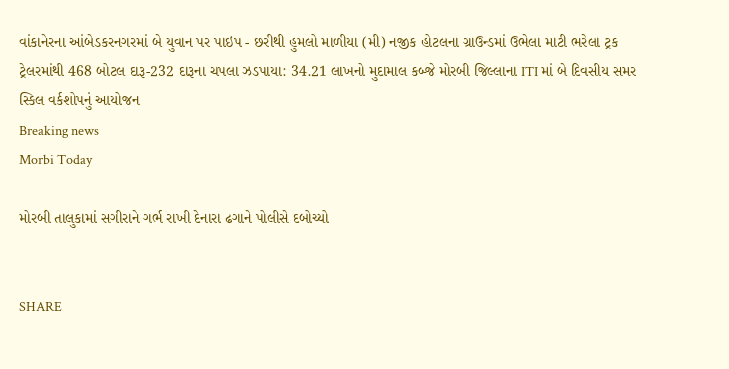વાંકાનેરના આંબેડકરનગરમાં બે યુવાન પર પાઇપ - છરીથી હુમલો માળીયા (મી) નજીક હોટલના ગ્રાઉન્ડમાં ઉભેલા માટી ભરેલા ટ્રક ટ્રેલરમાંથી 468 બોટલ દારૂ-232 દારૂના ચપલા ઝડપાયા: 34.21 લાખનો મુદામાલ કબ્જે મોરબી જિલ્લાના ITI માં બે દિવસીય સમર સ્કિલ વર્કશોપનું આયોજન
Breaking news
Morbi Today

મોરબી તાલુકામાં સગીરાને ગર્ભ રાખી દેનારા ઢગાને પોલીસે દબોચ્યો


SHARE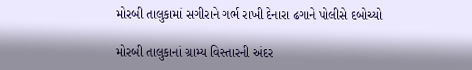મોરબી તાલુકામાં સગીરાને ગર્ભ રાખી દેનારા ઢગાને પોલીસે દબોચ્યો

મોરબી તાલુકાનાં ગ્રામ્ય વિસ્તારની અંદર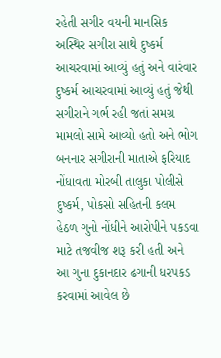રહેતી સગીર વયની માનસિક અસ્થિર સગીરા સાથે દુષ્કર્મ આચરવામાં આવ્યું હતું અને વારંવાર દુષ્કર્મ આચરવામાં આવ્યું હતું જેથી સગીરાને ગર્ભ રહી જતાં સમગ્ર મામલો સામે આવ્યો હતો અને ભોગ બનનાર સગીરાની માતાએ ફરિયાદ નોંધાવતા મોરબી તાલુકા પોલીસે દુષ્કર્મ, પોકસો સહિતની કલમ હેઠળ ગુનો નોંધીને આરોપીને પકડવા માટે તજવીજ શરૂ કરી હતી અને આ ગુના દુકાનદાર ઢગાની ધરપકડ કરવામાં આવેલ છે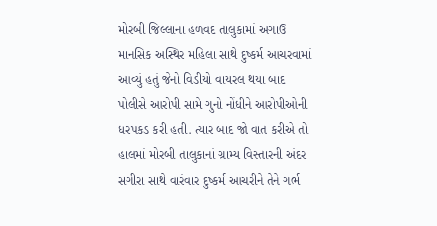મોરબી જિલ્લાના હળવદ તાલુકામાં અગાઉ માનસિક અસ્થિર મહિલા સાથે દુષ્કર્મ આચરવામાં આવ્યું હતું જેનો વિડીયો વાયરલ થયા બાદ પોલીસે આરોપી સામે ગુનો નોંધીને આરોપીઓની ધરપકડ કરી હતી. ત્યાર બાદ જો વાત કરીએ તો હાલમાં મોરબી તાલુકાનાં ગ્રામ્ય વિસ્તારની અંદર સગીરા સાથે વારંવાર દુષ્કર્મ આચરીને તેને ગર્ભ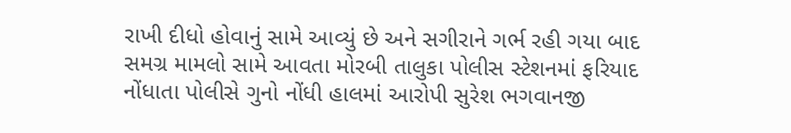રાખી દીધો હોવાનું સામે આવ્યું છે અને સગીરાને ગર્ભ રહી ગયા બાદ સમગ્ર મામલો સામે આવતા મોરબી તાલુકા પોલીસ સ્ટેશનમાં ફરિયાદ નોંધાતા પોલીસે ગુનો નોંધી હાલમાં આરોપી સુરેશ ભગવાનજી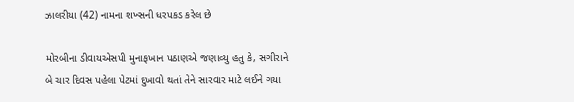ઝાલરીયા (42) નામના શખ્સની ધરપકડ કરેલ છે

મોરબીના ડીવાયએસપી મુનાફખાન પઠાણએ જણાવ્યુ હતુ કે, સગીરાને બે ચાર દિવસ પહેલા પેટમાં દુખાવો થતાં તેને સારવાર માટે લઈને ગયા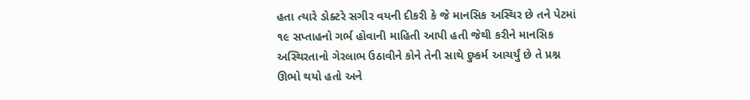હતા ત્યારે ડોક્ટરે સગીર વયની દીકરી કે જે માનસિક અસ્થિર છે તને પેટમાં ૧૯ સપ્તાહનો ગર્ભ હોવાની માહિતી આપી હતી જેથી કરીને માનસિક અસ્થિરતાનો ગેરલાભ ઉઠાવીને કોને તેની સાથે દુષ્કર્મ આચર્યું છે તે પ્રશ્ન ઊભો થયો હતો અને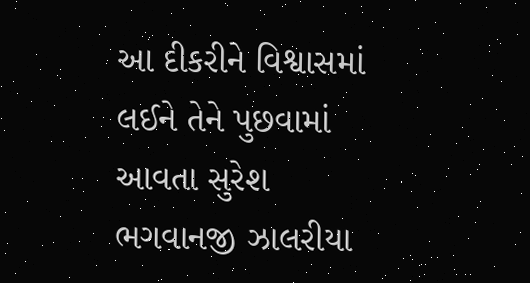આ દીકરીને વિશ્વાસમાં લઈને તેને પુછવામાં આવતા સુરેશ ભગવાનજી ઝાલરીયા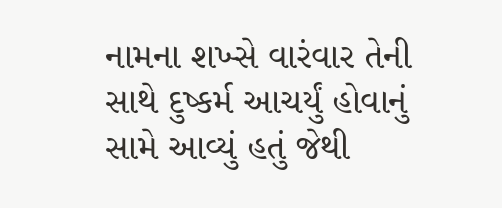નામના શખ્સે વારંવાર તેની સાથે દુષ્કર્મ આચર્યું હોવાનું સામે આવ્યું હતું જેથી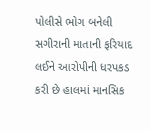પોલીસે ભોગ બનેલી સગીરાની માતાની ફરિયાદ લઈને આરોપીની ધરપકડ કરી છે હાલમાં માનસિક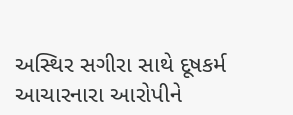અસ્થિર સગીરા સાથે દૂષકર્મ આચારનારા આરોપીને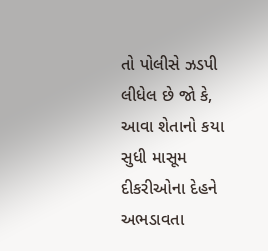તો પોલીસે ઝડપી લીધેલ છે જો કે, આવા શેતાનો કયા સુધી માસૂમ દીકરીઓના દેહને અભડાવતા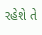રહેશે તે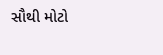સૌથી મોટો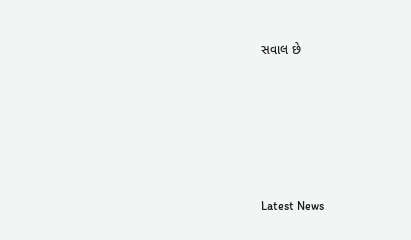સવાલ છે






Latest News